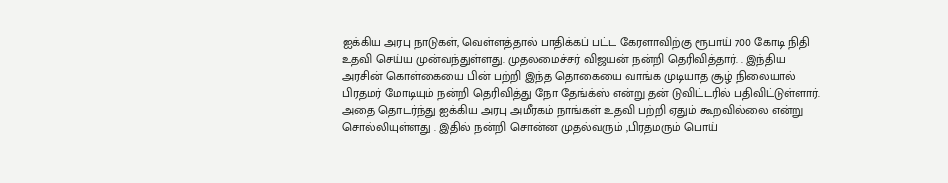ஐக்கிய அரபு நாடுகள், வெள்ளத்தால் பாதிக்கப் பட்ட கேரளாவிற்கு ரூபாய் 700 கோடி நிதி உதவி செய்ய முன்வந்துள்ளது. முதலமைச்சர் விஜயன் நன்றி தெரிவித்தார். . இந்திய அரசின் கொள்கையை பின் பற்றி இந்த தொகையை வாங்க முடியாத சூழ் நிலையால் பிரதமர் மோடியும் நன்றி தெரிவித்து நோ தேங்க்ஸ் என்று தன் டுவிட்டரில் பதிவிட்டுள்ளார்.
அதை தொடர்ந்து ஐக்கிய அரபு அமீரகம் நாங்கள் உதவி பற்றி ஏதும் கூறவில்லை என்று சொல்லியுள்ளது . இதில் நன்றி சொன்ன முதல்வரும் ,பிரதமரும் பொய்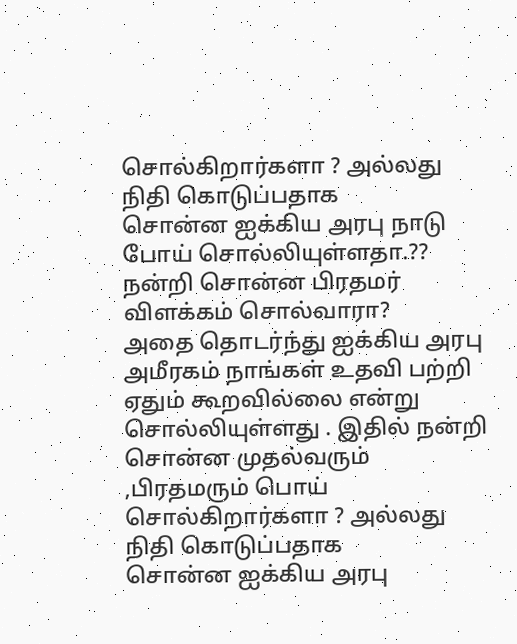சொல்கிறார்களா ? அல்லது நிதி கொடுப்பதாக
சொன்ன ஐக்கிய அரபு நாடு போய் சொல்லியுள்ளதா.??
நன்றி சொன்ன பிரதமர் விளக்கம் சொல்வாரா?
அதை தொடர்ந்து ஐக்கிய அரபு அமீரகம் நாங்கள் உதவி பற்றி ஏதும் கூறவில்லை என்று சொல்லியுள்ளது . இதில் நன்றி சொன்ன முதல்வரும் ,பிரதமரும் பொய் சொல்கிறார்களா ? அல்லது நிதி கொடுப்பதாக
சொன்ன ஐக்கிய அரபு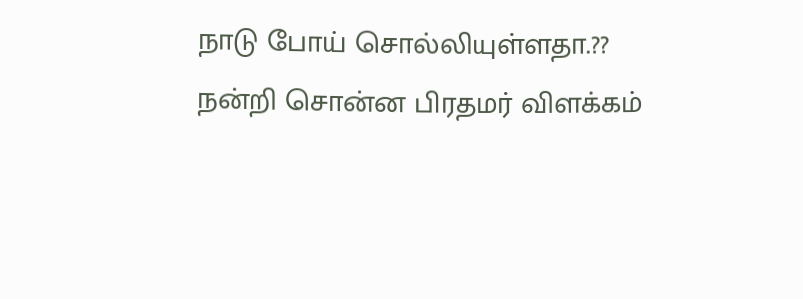நாடு போய் சொல்லியுள்ளதா.??
நன்றி சொன்ன பிரதமர் விளக்கம்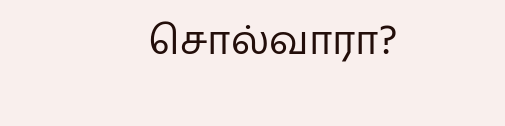சொல்வாரா?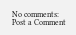No comments:
Post a Comment